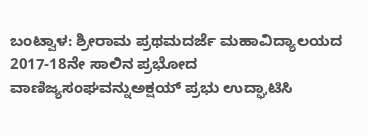ಬಂಟ್ವಾಳ: ಶ್ರೀರಾಮ ಪ್ರಥಮದರ್ಜೆ ಮಹಾವಿದ್ಯಾಲಯದ 2017-18ನೇ ಸಾಲಿನ ಪ್ರಭೋದ ವಾಣಿಜ್ಯಸಂಘವನ್ನುಅಕ್ಷಯ್ ಪ್ರಭು ಉದ್ಘಾಟಿಸಿ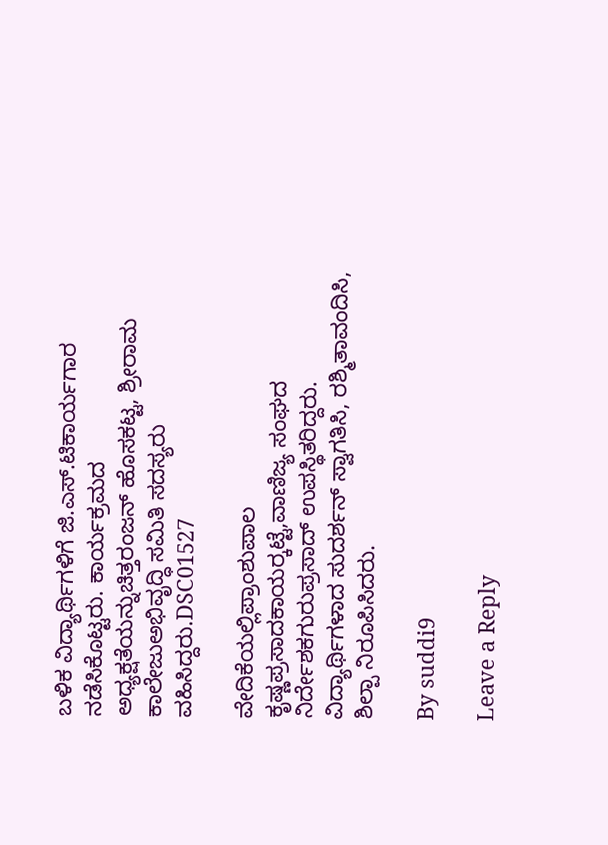ಬಳಿಕ ವಿದ್ಯಾರ್ಥಿಗಳಿಗೆ ಜಿ.ಎಸ್.ಟಿಕಾರ್ಯಗಾರ ನಡೆಸಿಕೊಟ್ಟರು. ಕಾರ್ಯಕ್ರಮದ ಅಧ್ಯಕ್ಷತೆಯನ್ನುಚಿತ್ತರಂಜನ್ ಹೊಸಕಟ್ಟ, ಶ್ರೀರಾಮ ಕಾಲೇಜುಅಭಿವೃದ್ಧಿ ಸಮಿತಿ ಸದಸ್ಯರು ವಹಿಸಿದ್ದರು.DSC01527

ವೇದಿಕೆಯಲ್ಲಿಪ್ರಾಂಶುಪಾಲ ಕೃಷ್ಣಪ್ರಸಾದಕಾಯರ್‍ಕಟ್ಟೆ,ವಾಣಿಜ್ಯ ಸಂಘದ ನಿರ್ದೇಶಕಗುರುಪ್ರಸಾದ್ ಉಪಸ್ಥಿತರಿದ್ದರು. ವಿದ್ಯಾರ್ಥಿಗಳಾದ ಸುದರ್ಶನ್ ಸ್ವಾಗತಿಸಿ, ರಶ್ಮಿತಾವಂದಿಸಿ,
ಶಿಲ್ಪಾ ನಿರೂಪಿಸಿದರು.

By suddi9

Leave a Reply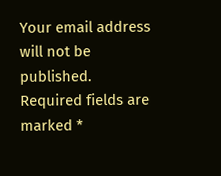Your email address will not be published. Required fields are marked *